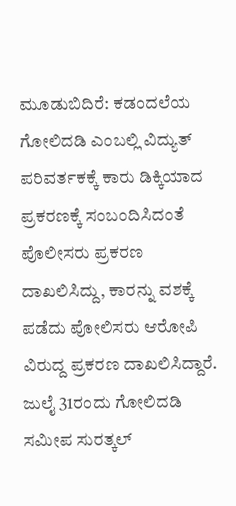ಮೂಡುಬಿದಿರೆ: ಕಡಂದಲೆಯ ಗೋಲಿದಡಿ ಎಂಬಲ್ಲಿ ವಿದ್ಯುತ್ ಪರಿವರ್ತಕಕ್ಕೆ ಕಾರು ಡಿಕ್ಕಿಯಾದ ಪ್ರಕರಣಕ್ಕೆ ಸಂಬಂದಿಸಿದಂತೆ ಪೊಲೀಸರು ಪ್ರಕರಣ ದಾಖಲಿಸಿದ್ದು, ಕಾರನ್ನು ವಶಕ್ಕೆ ಪಡೆದು ಪೋಲಿಸರು ಆರೋಪಿ ವಿರುದ್ದ ಪ್ರಕರಣ ದಾಖಲಿಸಿದ್ದಾರೆ. ಜುಲೈ 31ರಂದು ಗೋಲಿದಡಿ ಸಮೀಪ ಸುರತ್ಕಲ್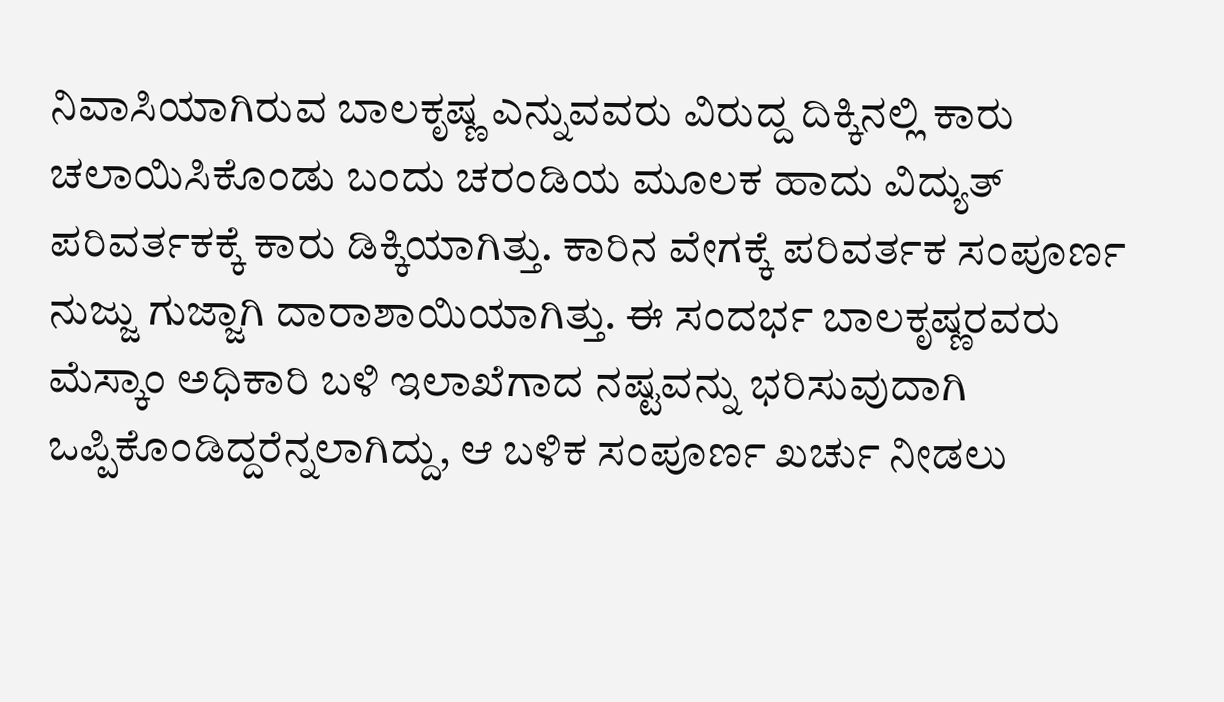ನಿವಾಸಿಯಾಗಿರುವ ಬಾಲಕೃಷ್ಣ ಎನ್ನುವವರು ವಿರುದ್ದ ದಿಕ್ಕಿನಲ್ಲಿ ಕಾರು ಚಲಾಯಿಸಿಕೊಂಡು ಬಂದು ಚರಂಡಿಯ ಮೂಲಕ ಹಾದು ವಿದ್ಯುತ್ ಪರಿವರ್ತಕಕ್ಕೆ ಕಾರು ಡಿಕ್ಕಿಯಾಗಿತ್ತು. ಕಾರಿನ ವೇಗಕ್ಕೆ ಪರಿವರ್ತಕ ಸಂಪೂರ್ಣ ನುಜ್ಜು ಗುಜ್ಜಾಗಿ ದಾರಾಶಾಯಿಯಾಗಿತ್ತು. ಈ ಸಂದರ್ಭ ಬಾಲಕೃಷ್ಣರವರು ಮೆಸ್ಕಾಂ ಅಧಿಕಾರಿ ಬಳಿ ಇಲಾಖೆಗಾದ ನಷ್ಟವನ್ನು ಭರಿಸುವುದಾಗಿ ಒಪ್ಪಿಕೊಂಡಿದ್ದರೆನ್ನಲಾಗಿದ್ದು, ಆ ಬಳಿಕ ಸಂಪೂರ್ಣ ಖರ್ಚು ನೀಡಲು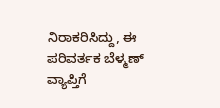ನಿರಾಕರಿಸಿದ್ದು, ಈ ಪರಿವರ್ತಕ ಬೆಳ್ಮಣ್ ವ್ಯಾಪ್ತಿಗೆ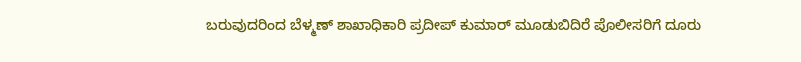ಬರುವುದರಿಂದ ಬೆಳ್ಮಣ್ ಶಾಖಾಧಿಕಾರಿ ಪ್ರದೀಪ್ ಕುಮಾರ್ ಮೂಡುಬಿದಿರೆ ಪೊಲೀಸರಿಗೆ ದೂರು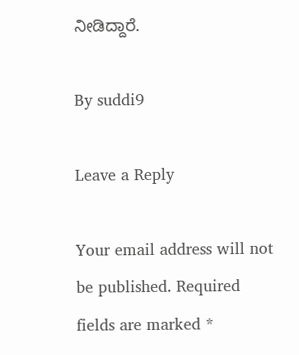ನೀಡಿದ್ದಾರೆ.

By suddi9

Leave a Reply

Your email address will not be published. Required fields are marked *